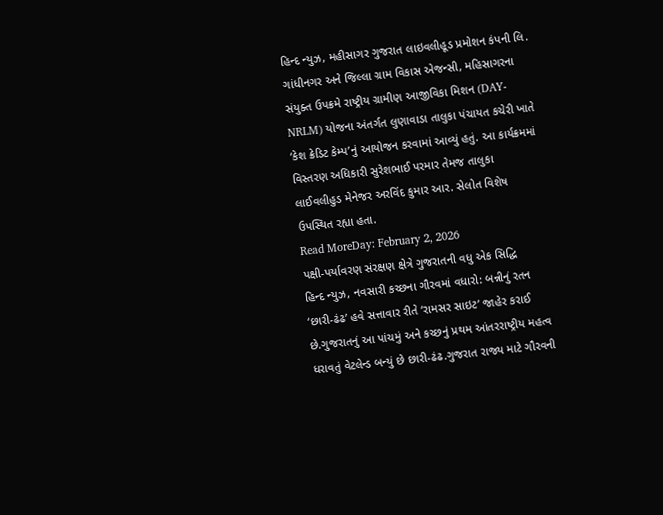હિન્દ ન્યુઝ, મહીસાગર ગુજરાત લાઇવલીહૂડ પ્રમોશન કંપની લિ. ગાંધીનગર અને જિલ્લા ગ્રામ વિકાસ એજન્સી, મહિસાગરના સંયુક્ત ઉપક્રમે રાષ્ટ્રીય ગ્રામીણ આજીવિકા મિશન (DAY-NRLM) યોજના અંતર્ગત લુણાવાડા તાલુકા પંચાયત કચેરી ખાતે ‘કેશ ક્રેડિટ કેમ્પ’નું આયોજન કરવામાં આવ્યું હતું. આ કાર્યક્રમમાં વિસ્તરણ અધિકારી સુરેશભાઈ પરમાર તેમજ તાલુકા લાઈવલીહુડ મેનેજર અરવિંદ કુમાર આર. સેલોત વિશેષ ઉપસ્થિત રહ્યા હતા.
Read MoreDay: February 2, 2026
પક્ષી-પર્યાવરણ સંરક્ષણ ક્ષેત્રે ગુજરાતની વધુ એક સિદ્ધિ
હિન્દ ન્યુઝ, નવસારી કચ્છના ગૌરવમાં વધારો: બન્નીનું રતન ‘છારી-ઢંઢ’ હવે સત્તાવાર રીતે ‘રામસર સાઇટ’ જાહેર કરાઈ છે.ગુજરાતનું આ પાંચમું અને કચ્છનું પ્રથમ આંતરરાષ્ટ્રીય મહત્વ ધરાવતું વેટલેન્ડ બન્યું છે છારી-ઢંઢ.ગુજરાત રાજ્ય માટે ગૌરવની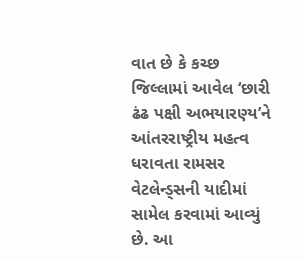વાત છે કે કચ્છ જિલ્લામાં આવેલ ‘છારી ઢંઢ પક્ષી અભયારણ્ય’ને આંતરરાષ્ટ્રીય મહત્વ ધરાવતા રામસર વેટલેન્ડ્સની યાદીમાં સામેલ કરવામાં આવ્યું છે. આ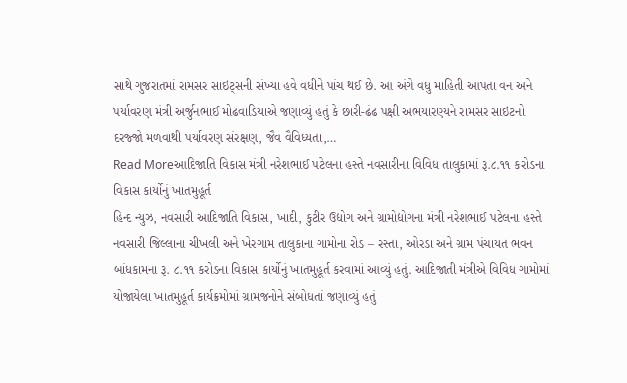સાથે ગુજરાતમાં રામસર સાઇટ્સની સંખ્યા હવે વધીને પાંચ થઈ છે. આ અંગે વધુ માહિતી આપતા વન અને પર્યાવરણ મંત્રી અર્જુનભાઈ મોઢવાડિયાએ જણાવ્યું હતું કે છારી-ઢંઢ પક્ષી અભયારણ્યને રામસર સાઇટનો દરજ્જો મળવાથી પર્યાવરણ સંરક્ષણ, જૈવ વૈવિધ્યતા,…
Read Moreઆદિજાતિ વિકાસ મંત્રી નરેશભાઈ પટેલના હસ્તે નવસારીના વિવિધ તાલુકામાં રૂ.૮.૧૧ કરોડના વિકાસ કાર્યોનું ખાતમુહૂર્ત
હિન્દ ન્યુઝ, નવસારી આદિજાતિ વિકાસ, ખાદી, કુટીર ઉદ્યોગ અને ગ્રામોદ્યોગના મંત્રી નરેશભાઈ પટેલના હસ્તે નવસારી જિલ્લાના ચીખલી અને ખેરગામ તાલુકાના ગામોના રોડ – રસ્તા, ઓરડા અને ગ્રામ પંચાયત ભવન બાંધકામના રૂ. ૮.૧૧ કરોડના વિકાસ કાર્યોનું ખાતમુહૂર્ત કરવામાં આવ્યું હતું. આદિજાતી મંત્રીએ વિવિધ ગામોમાં યોજાયેલા ખાતમુહૂર્ત કાર્યક્રમોમાં ગ્રામજનોને સંબોધતાં જણાવ્યું હતું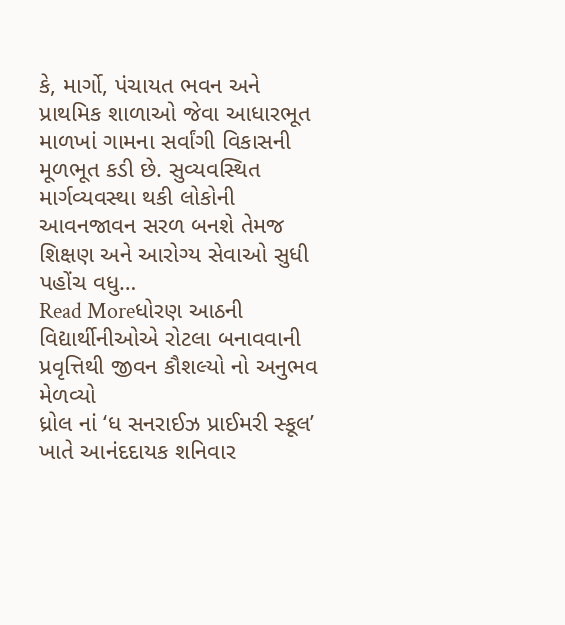કે, માર્ગો, પંચાયત ભવન અને પ્રાથમિક શાળાઓ જેવા આધારભૂત માળખાં ગામના સર્વાંગી વિકાસની મૂળભૂત કડી છે. સુવ્યવસ્થિત માર્ગવ્યવસ્થા થકી લોકોની આવનજાવન સરળ બનશે તેમજ શિક્ષણ અને આરોગ્ય સેવાઓ સુધી પહોંચ વધુ…
Read Moreધોરણ આઠની વિદ્યાર્થીનીઓએ રોટલા બનાવવાની પ્રવૃત્તિથી જીવન કૌશલ્યો નો અનુભવ મેળવ્યો
ધ્રોલ નાં ‘ધ સનરાઈઝ પ્રાઈમરી સ્કૂલ’ ખાતે આનંદદાયક શનિવાર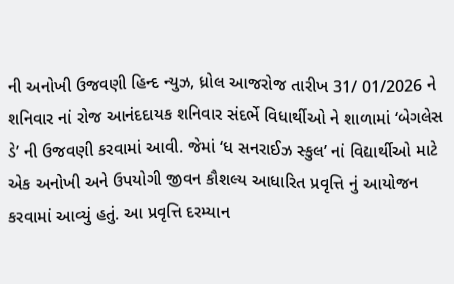ની અનોખી ઉજવણી હિન્દ ન્યુઝ, ધ્રોલ આજરોજ તારીખ 31/ 01/2026 ને શનિવાર નાં રોજ આનંદદાયક શનિવાર સંદર્ભે વિધાર્થીઓ ને શાળામાં ‘બેગલેસ ડે’ ની ઉજવણી કરવામાં આવી. જેમાં ‘ધ સનરાઈઝ સ્કુલ’ નાં વિદ્યાર્થીઓ માટે એક અનોખી અને ઉપયોગી જીવન કૌશલ્ય આધારિત પ્રવૃત્તિ નું આયોજન કરવામાં આવ્યું હતું. આ પ્રવૃત્તિ દરમ્યાન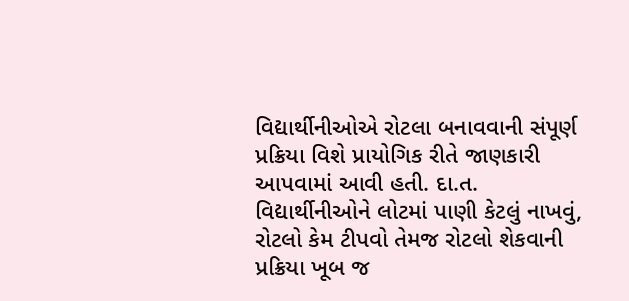વિદ્યાર્થીનીઓએ રોટલા બનાવવાની સંપૂર્ણ પ્રક્રિયા વિશે પ્રાયોગિક રીતે જાણકારી આપવામાં આવી હતી. દા.ત. વિદ્યાર્થીનીઓને લોટમાં પાણી કેટલું નાખવું, રોટલો કેમ ટીપવો તેમજ રોટલો શેકવાની પ્રક્રિયા ખૂબ જ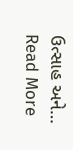ઉત્સાહ અને…
Read More